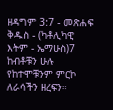ዘዳግም 3:7 - መጽሐፍ ቅዱስ - (ካቶሊካዊ እትም - ኤማሁስ)7 ከብቶቹን ሁሉ የከተሞቹንም ምርኮ ለራሳችን ዘረፍን።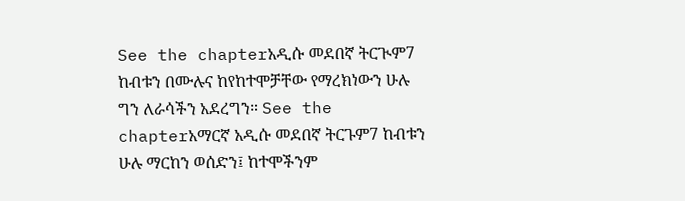See the chapterአዲሱ መደበኛ ትርጒም7 ከብቱን በሙሉና ከየከተሞቻቸው የማረክነውን ሁሉ ግን ለራሳችን አደረግን። See the chapterአማርኛ አዲሱ መደበኛ ትርጉም7 ከብቱን ሁሉ ማርከን ወሰድን፤ ከተሞችንም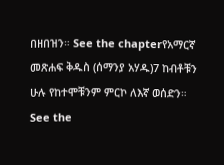በዘበዝን። See the chapterየአማርኛ መጽሐፍ ቅዱስ (ሰማንያ አሃዱ)7 ከብቶቹን ሁሉ የከተሞቹንም ምርኮ ለእኛ ወሰድን። See the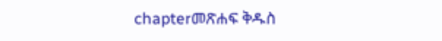chapterመጽሐፍ ቅዱስ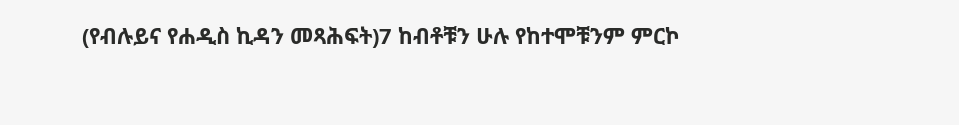(የብሉይና የሐዲስ ኪዳን መጻሕፍት)7 ከብቶቹን ሁሉ የከተሞቹንም ምርኮ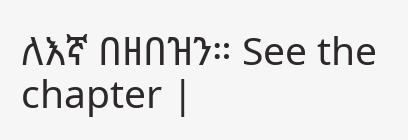ለእኛ በዘበዝን። See the chapter |